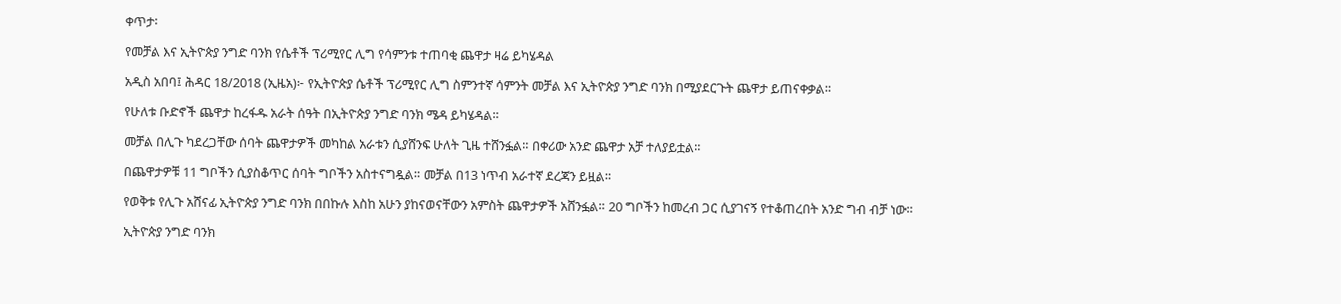ቀጥታ፡

የመቻል እና ኢትዮጵያ ንግድ ባንክ የሴቶች ፕሪሚየር ሊግ የሳምንቱ ተጠባቂ ጨዋታ ዛሬ ይካሄዳል

አዲስ አበባ፤ ሕዳር 18/2018 (ኢዜአ)፦ የኢትዮጵያ ሴቶች ፕሪሚየር ሊግ ስምንተኛ ሳምንት መቻል እና ኢትዮጵያ ንግድ ባንክ በሚያደርጉት ጨዋታ ይጠናቀቃል።

የሁለቱ ቡድኖች ጨዋታ ከረፋዱ አራት ሰዓት በኢትዮጵያ ንግድ ባንክ ሜዳ ይካሄዳል።

መቻል በሊጉ ካደረጋቸው ሰባት ጨዋታዎች መካከል አራቱን ሲያሸንፍ ሁለት ጊዜ ተሸንፏል። በቀሪው አንድ ጨዋታ አቻ ተለያይቷል።

በጨዋታዎቹ 11 ግቦችን ሲያስቆጥር ሰባት ግቦችን አስተናግዷል። መቻል በ13 ነጥብ አራተኛ ደረጃን ይዟል።

የወቅቱ የሊጉ አሸናፊ ኢትዮጵያ ንግድ ባንክ በበኩሉ እስከ አሁን ያከናወናቸውን አምስት ጨዋታዎች አሸንፏል። 20 ግቦችን ከመረብ ጋር ሲያገናኝ የተቆጠረበት አንድ ግብ ብቻ ነው።

ኢትዮጵያ ንግድ ባንክ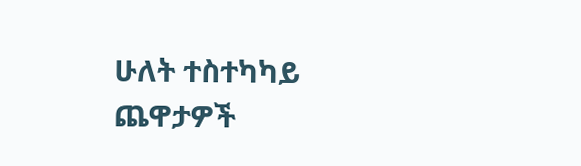ሁለት ተስተካካይ ጨዋታዎች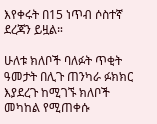እየቀሩት በ15 ነጥብ ሶስተኛ ደረጃን ይዟል።

ሁለቱ ክለቦች ባለፉት ጥቂት ዓመታት በሊጉ ጠንካራ ፉክክር እያደረጉ ከሚገኙ ክለቦች መካከል የሚጠቀሱ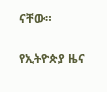ናቸው።

የኢትዮጵያ ዜና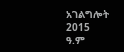አገልግሎት
2015
ዓ.ም